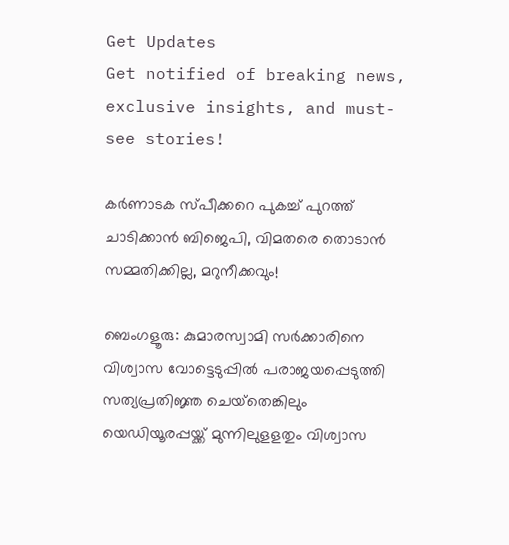Get Updates
Get notified of breaking news, exclusive insights, and must-see stories!

കർണാടക സ്പീക്കറെ പുകച്ച് പുറത്ത് ചാടിക്കാൻ ബിജെപി, വിമതരെ തൊടാൻ സമ്മതിക്കില്ല, മറുനീക്കവും!

ബെംഗളൂരു: കുമാരസ്വാമി സര്‍ക്കാരിനെ വിശ്വാസ വോട്ടെടുപ്പില്‍ പരാജയപ്പെടുത്തി സത്യപ്രതിജ്ഞ ചെയ്‌തെങ്കിലും യെഡിയൂരപ്പയ്ക്ക് മുന്നിലുളളതും വിശ്വാസ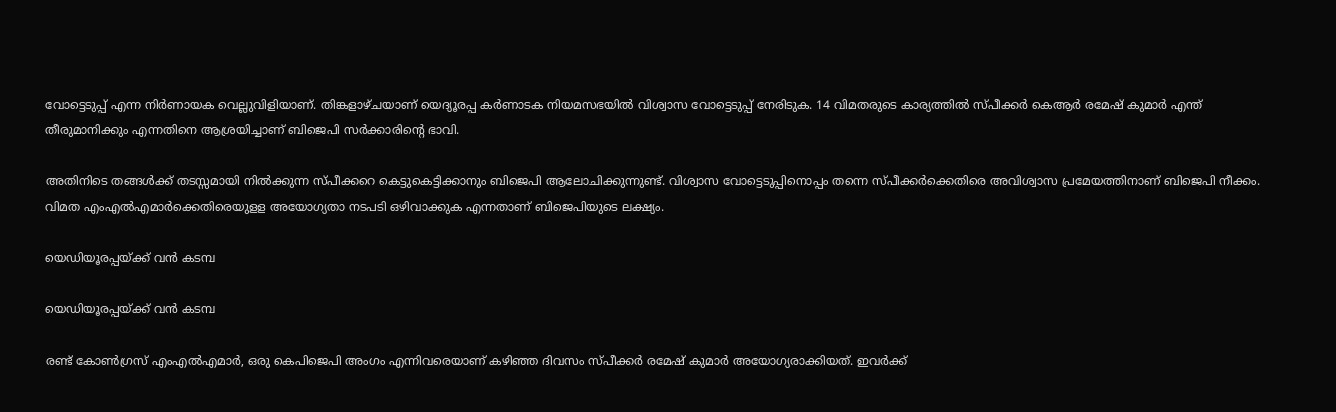വോട്ടെടുപ്പ് എന്ന നിര്‍ണായക വെല്ലുവിളിയാണ്. തിങ്കളാഴ്ചയാണ് യെദ്യൂരപ്പ കര്‍ണാടക നിയമസഭയില്‍ വിശ്വാസ വോട്ടെടുപ്പ് നേരിടുക. 14 വിമതരുടെ കാര്യത്തില്‍ സ്പീക്കര്‍ കെആര്‍ രമേഷ് കുമാര്‍ എന്ത് തീരുമാനിക്കും എന്നതിനെ ആശ്രയിച്ചാണ് ബിജെപി സര്‍ക്കാരിന്റെ ഭാവി.

അതിനിടെ തങ്ങള്‍ക്ക് തടസ്സമായി നില്‍ക്കുന്ന സ്പീക്കറെ കെട്ടുകെട്ടിക്കാനും ബിജെപി ആലോചിക്കുന്നുണ്ട്. വിശ്വാസ വോട്ടെടുപ്പിനൊപ്പം തന്നെ സ്പീക്കര്‍ക്കെതിരെ അവിശ്വാസ പ്രമേയത്തിനാണ് ബിജെപി നീക്കം. വിമത എംഎല്‍എമാര്‍ക്കെതിരെയുളള അയോഗ്യതാ നടപടി ഒഴിവാക്കുക എന്നതാണ് ബിജെപിയുടെ ലക്ഷ്യം.

യെഡിയൂരപ്പയ്ക്ക് വൻ കടമ്പ

യെഡിയൂരപ്പയ്ക്ക് വൻ കടമ്പ

രണ്ട് കോണ്‍ഗ്രസ് എംഎല്‍എമാര്‍, ഒരു കെപിജെപി അംഗം എന്നിവരെയാണ് കഴിഞ്ഞ ദിവസം സ്പീക്കര്‍ രമേഷ് കുമാര്‍ അയോഗ്യരാക്കിയത്. ഇവര്‍ക്ക്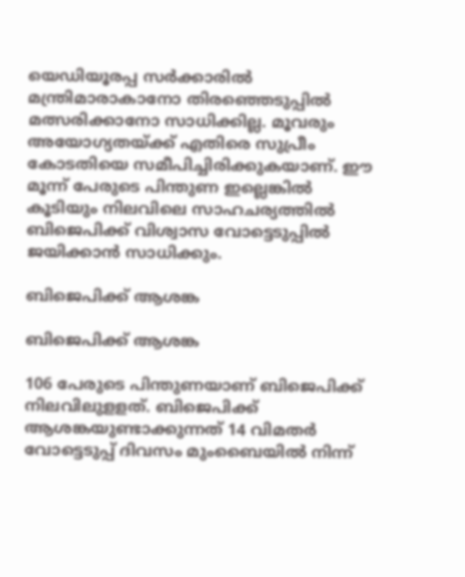യെഡിയൂരപ്പ സര്‍ക്കാരില്‍ മന്ത്രിമാരാകാനോ തിരഞ്ഞെടുപ്പില്‍ മത്സരിക്കാനോ സാധിക്കില്ല. മൂവരും അയോഗ്യതയ്ക്ക് എതിരെ സുപ്രീം കോടതിയെ സമീപിച്ചിരിക്കുകയാണ്. ഈ മൂന്ന് പേരുടെ പിന്തുണ ഇല്ലെങ്കില്‍ കൂടിയും നിലവിലെ സാഹചര്യത്തില്‍ ബിജെപിക്ക് വിശ്വാസ വോട്ടെടുപ്പില്‍ ജയിക്കാന്‍ സാധിക്കും.

ബിജെപിക്ക് ആശങ്ക

ബിജെപിക്ക് ആശങ്ക

106 പേരുടെ പിന്തുണയാണ് ബിജെപിക്ക് നിലവിലുളളത്. ബിജെപിക്ക് ആശങ്കയുണ്ടാക്കുന്നത് 14 വിമതര്‍ വോട്ടെടുപ്പ് ദിവസം മുംബൈയില്‍ നിന്ന്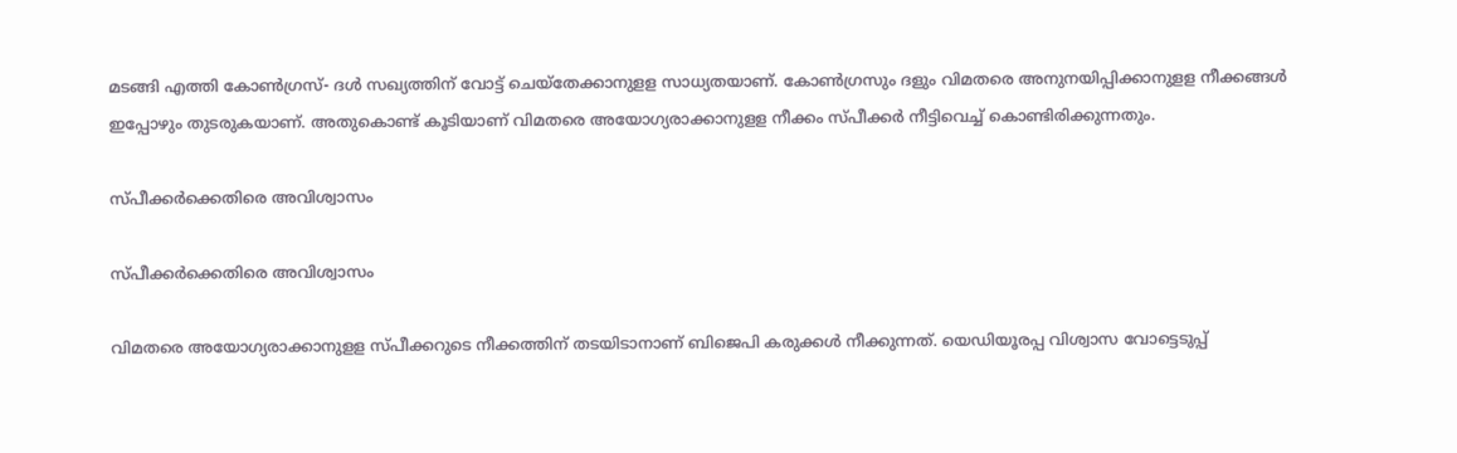മടങ്ങി എത്തി കോണ്‍ഗ്രസ്- ദള്‍ സഖ്യത്തിന് വോട്ട് ചെയ്‌തേക്കാനുളള സാധ്യതയാണ്. കോണ്‍ഗ്രസും ദളും വിമതരെ അനുനയിപ്പിക്കാനുളള നീക്കങ്ങള്‍ ഇപ്പോഴും തുടരുകയാണ്. അതുകൊണ്ട് കൂടിയാണ് വിമതരെ അയോഗ്യരാക്കാനുളള നീക്കം സ്പീക്കര്‍ നീട്ടിവെച്ച് കൊണ്ടിരിക്കുന്നതും.

സ്പീക്കർക്കെതിരെ അവിശ്വാസം

സ്പീക്കർക്കെതിരെ അവിശ്വാസം

വിമതരെ അയോഗ്യരാക്കാനുളള സ്പീക്കറുടെ നീക്കത്തിന് തടയിടാനാണ് ബിജെപി കരുക്കള്‍ നീക്കുന്നത്. യെഡിയൂരപ്പ വിശ്വാസ വോട്ടെടുപ്പ്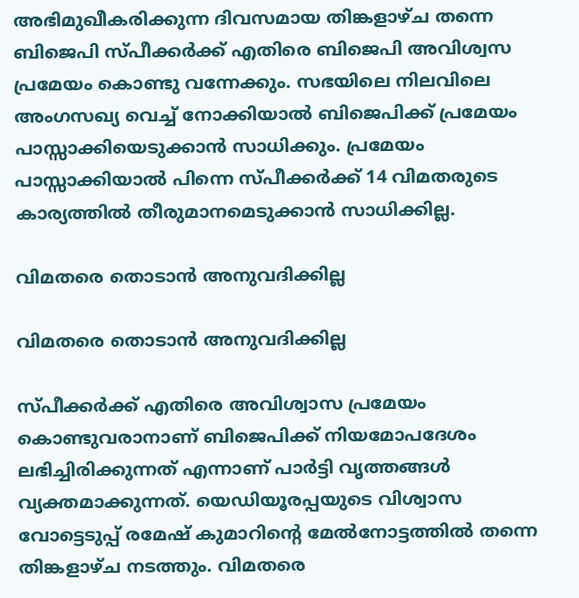അഭിമുഖീകരിക്കുന്ന ദിവസമായ തിങ്കളാഴ്ച തന്നെ ബിജെപി സ്പീക്കര്‍ക്ക് എതിരെ ബിജെപി അവിശ്വസ പ്രമേയം കൊണ്ടു വന്നേക്കും. സഭയിലെ നിലവിലെ അംഗസഖ്യ വെച്ച് നോക്കിയാല്‍ ബിജെപിക്ക് പ്രമേയം പാസ്സാക്കിയെടുക്കാന്‍ സാധിക്കും. പ്രമേയം പാസ്സാക്കിയാല്‍ പിന്നെ സ്പീക്കര്‍ക്ക് 14 വിമതരുടെ കാര്യത്തില്‍ തീരുമാനമെടുക്കാന്‍ സാധിക്കില്ല.

വിമതരെ തൊടാൻ അനുവദിക്കില്ല

വിമതരെ തൊടാൻ അനുവദിക്കില്ല

സ്പീക്കര്‍ക്ക് എതിരെ അവിശ്വാസ പ്രമേയം കൊണ്ടുവരാനാണ് ബിജെപിക്ക് നിയമോപദേശം ലഭിച്ചിരിക്കുന്നത് എന്നാണ് പാര്‍ട്ടി വൃത്തങ്ങള്‍ വ്യക്തമാക്കുന്നത്. യെഡിയൂരപ്പയുടെ വിശ്വാസ വോട്ടെടുപ്പ് രമേഷ് കുമാറിന്റെ മേല്‍നോട്ടത്തില്‍ തന്നെ തിങ്കളാഴ്ച നടത്തും. വിമതരെ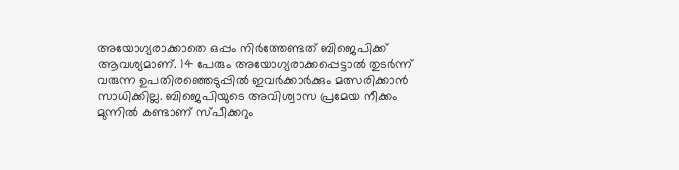അയോഗ്യരാക്കാതെ ഒപ്പം നിര്‍ത്തേണ്ടത് ബിജെപിക്ക് ആവശ്യമാണ്. 14 പേരും അയോഗ്യരാക്കപ്പെട്ടാല്‍ തുടര്‍ന്ന് വരുന്ന ഉപതിരഞ്ഞെടുപ്പില്‍ ഇവര്‍ക്കാര്‍ക്കും മത്സരിക്കാന്‍ സാധിക്കില്ല. ബിജെപിയുടെ അവിശ്വാസ പ്രമേയ നീക്കം മുന്നില്‍ കണ്ടാണ് സ്പീക്കറും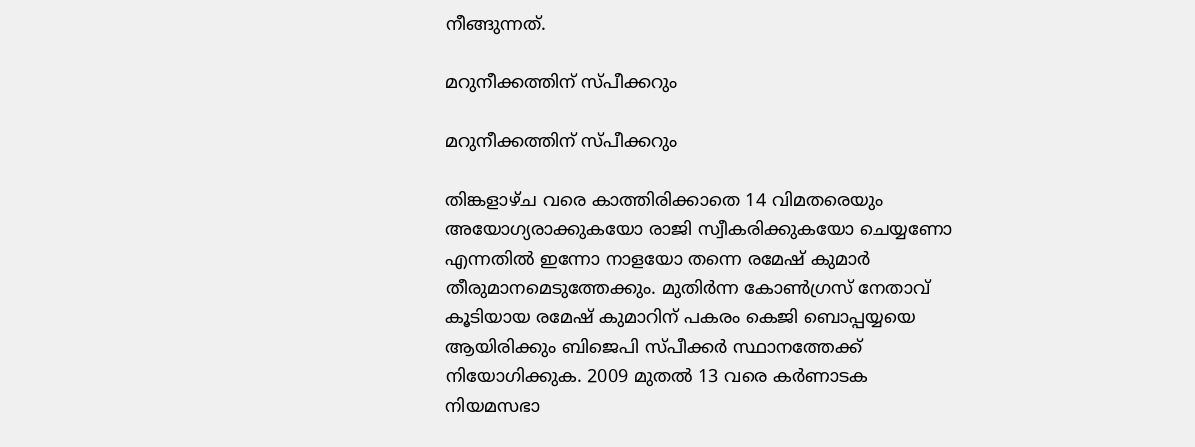നീങ്ങുന്നത്.

മറുനീക്കത്തിന് സ്പീക്കറും

മറുനീക്കത്തിന് സ്പീക്കറും

തിങ്കളാഴ്ച വരെ കാത്തിരിക്കാതെ 14 വിമതരെയും അയോഗ്യരാക്കുകയോ രാജി സ്വീകരിക്കുകയോ ചെയ്യണോ എന്നതില്‍ ഇന്നോ നാളയോ തന്നെ രമേഷ് കുമാര്‍ തീരുമാനമെടുത്തേക്കും. മുതിര്‍ന്ന കോണ്‍ഗ്രസ് നേതാവ് കൂടിയായ രമേഷ് കുമാറിന് പകരം കെജി ബൊപ്പയ്യയെ ആയിരിക്കും ബിജെപി സ്പീക്കര്‍ സ്ഥാനത്തേക്ക് നിയോഗിക്കുക. 2009 മുതല്‍ 13 വരെ കര്‍ണാടക നിയമസഭാ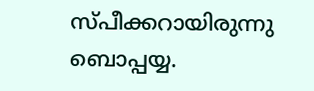സ്പീക്കറായിരുന്നു ബൊപ്പയ്യ.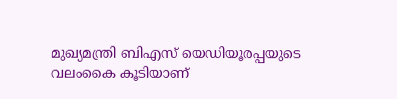മുഖ്യമന്ത്രി ബിഎസ് യെഡിയൂരപ്പയുടെ വലംകൈ കൂടിയാണ്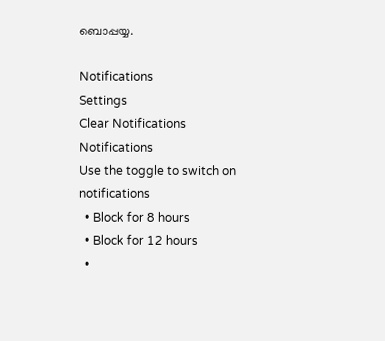ബൊപ്പയ്യ.

Notifications
Settings
Clear Notifications
Notifications
Use the toggle to switch on notifications
  • Block for 8 hours
  • Block for 12 hours
  •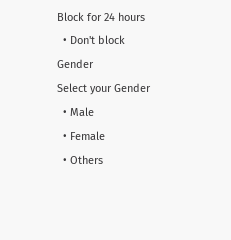Block for 24 hours
  • Don't block
Gender
Select your Gender
  • Male
  • Female
  • Others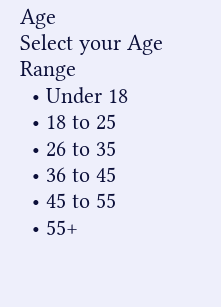Age
Select your Age Range
  • Under 18
  • 18 to 25
  • 26 to 35
  • 36 to 45
  • 45 to 55
  • 55+